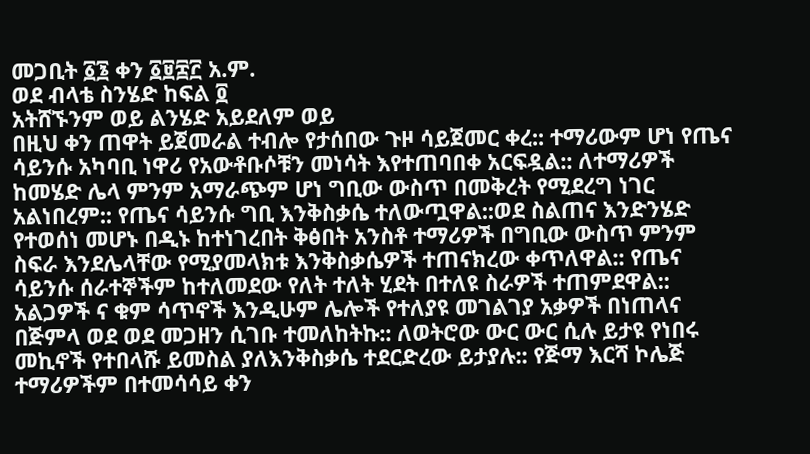መጋቢት ፩፮ ቀን ፩፱፰፫ አ.ም.
ወደ ብላቴ ስንሄድ ከፍል ፬
አትሸኙንም ወይ ልንሄድ አይደለም ወይ
በዚህ ቀን ጠዋት ይጀመራል ተብሎ የታሰበው ጉዞ ሳይጀመር ቀረ:: ተማሪውም ሆነ የጤና ሳይንሱ አካባቢ ነዋሪ የአውቶቡሶቹን መነሳት እየተጠባበቀ አርፍዷል:: ለተማሪዎች ከመሄድ ሌላ ምንም አማራጭም ሆነ ግቢው ውስጥ በመቅረት የሚደረግ ነገር አልነበረም:: የጤና ሳይንሱ ግቢ እንቅስቃሴ ተለውጧዋል::ወደ ስልጠና እንድንሄድ የተወሰነ መሆኑ በዲኑ ከተነገረበት ቅፅበት አንስቶ ተማሪዎች በግቢው ውስጥ ምንም ስፍራ እንደሌላቸው የሚያመላክቱ እንቅስቃሴዎች ተጠናክረው ቀጥለዋል:: የጤና ሳይንሱ ሰራተኞችም ከተለመደው የለት ተለት ሂደት በተለዩ ስራዎች ተጠምደዋል:: አልጋዎች ና ቁም ሳጥኖች እንዲሁም ሌሎች የተለያዩ መገልገያ አቃዎች በነጠላና በጅምላ ወደ ወደ መጋዘን ሲገቡ ተመለከትኩ:: ለወትሮው ውር ውር ሲሉ ይታዩ የነበሩ መኪኖች የተበላሹ ይመስል ያለእንቅስቃሴ ተደርድረው ይታያሉ:: የጅማ እርሻ ኮሌጅ ተማሪዎችም በተመሳሳይ ቀን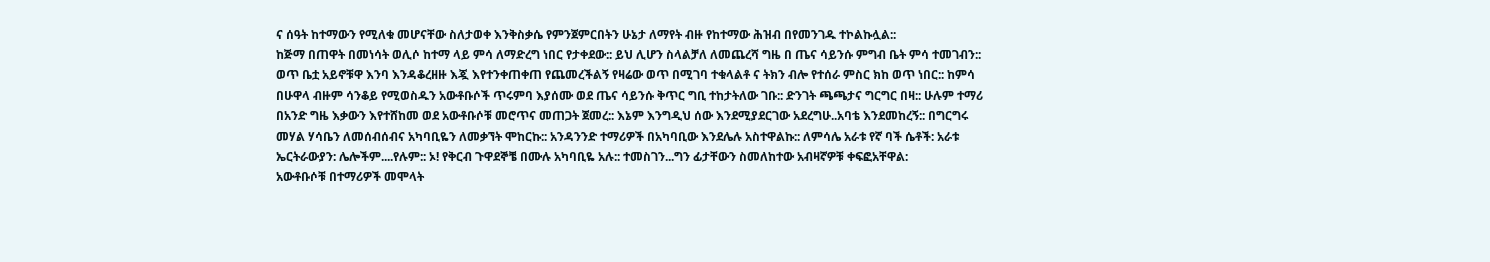ና ሰዓት ከተማውን የሚለቁ መሆናቸው ስለታወቀ እንቅስቃሴ የምንጀምርበትን ሁኔታ ለማየት ብዙ የከተማው ሕዝብ በየመንገዱ ተኮልኩሏል::
ከጅማ በጠዋት በመነሳት ወሊሶ ከተማ ላይ ምሳ ለማድረግ ነበር የታቀደው:: ይህ ሊሆን ስላልቻለ ለመጨረሻ ግዜ በ ጤና ሳይንሱ ምግብ ቤት ምሳ ተመገብን:: ወጥ ቤቷ አይኖቹዋ እንባ እንዳቆረዘዙ እጇ እየተንቀጠቀጠ የጨመረችልኝ የዛሬው ወጥ በሚገባ ተቁላልቶ ና ትክን ብሎ የተሰራ ምስር ክከ ወጥ ነበር:: ከምሳ በሁዋላ ብዙም ሳንቆይ የሚወስዱን አውቶቡሶች ጥሩምባ እያሰሙ ወደ ጤና ሳይንሱ ቅጥር ግቢ ተከታትለው ገቡ:: ድንገት ጫጫታና ግርግር በዛ:: ሁሉም ተማሪ በአንድ ግዜ እቃውን እየተሸከመ ወደ አውቶቡሶቹ መሮጥና መጠጋት ጀመረ:: እኔም እንግዲህ ሰው እንደሚያደርገው አደረግሁ..አባቴ እንደመከረኝ:: በግርግሩ መሃል ሃሳቤን ለመሰብሰብና አካባቢዬን ለመቃኘት ሞከርኩ:: አንዳንንድ ተማሪዎች በአካባቢው እንደሌሉ አስተዋልኩ:: ለምሳሌ አራቱ የኛ ባች ሴቶች: አራቱ ኤርትራውያን: ሌሎችም....የሉም:: ኦ! የቅርብ ጉዋደኞቼ በሙሉ አካባቢዬ አሉ:: ተመስገን...ግን ፊታቸውን ስመለከተው አብዛኛዎቹ ቀፍፎአቸዋል:
አውቶቡሶቹ በተማሪዎች መሞላት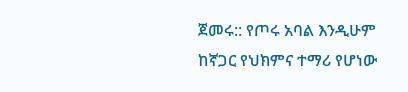ጀመሩ:: የጦሩ አባል እንዲሁም ከኛጋር የህክምና ተማሪ የሆነው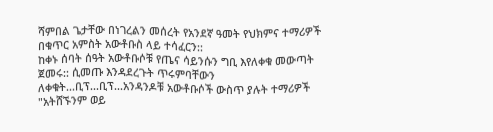ሻምበል ጌታቸው በነገረልን መሰረት የአንደኛ ዓመት የህክምና ተማሪዎች በቁጥር አምስት አውቶቡስ ላይ ተሳፈርን::
ከቀኑ ሰባት ሰዓት አውቶቡሶቹ የጤና ሳይንሱን ግቢ እየለቀቁ መውጣት ጀመሩ:: ሲመጡ እንዳደረጉት ጥሩምባቸውን ለቀቁት...ቢፕ...ቢፕ...አንዳንዶቹ አውቶቡሶች ውስጥ ያሉት ተማሪዎች "አትሸኙንም ወይ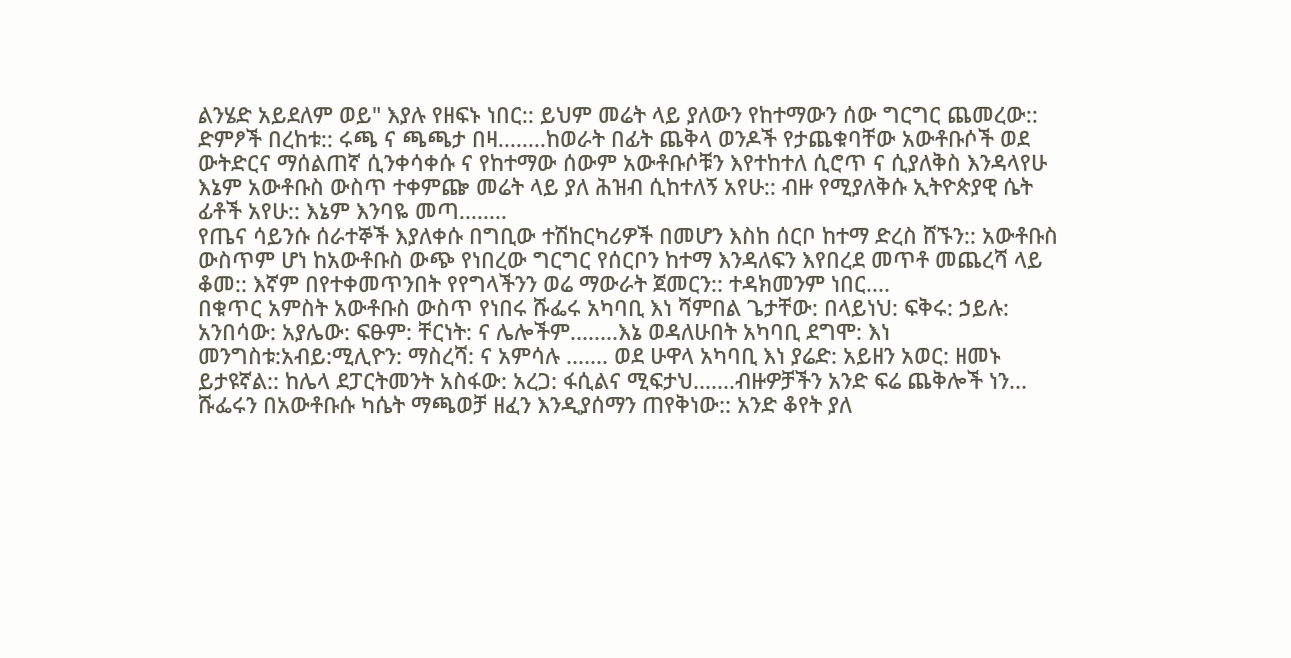ልንሄድ አይደለም ወይ" እያሉ የዘፍኑ ነበር:: ይህም መሬት ላይ ያለውን የከተማውን ሰው ግርግር ጨመረው:: ድምፆች በረከቱ:: ሩጫ ና ጫጫታ በዛ........ከወራት በፊት ጨቅላ ወንዶች የታጨቁባቸው አውቶቡሶች ወደ ውትድርና ማሰልጠኛ ሲንቀሳቀሱ ና የከተማው ሰውም አውቶቡሶቹን እየተከተለ ሲሮጥ ና ሲያለቅስ እንዳላየሁ እኔም አውቶቡስ ውስጥ ተቀምጬ መሬት ላይ ያለ ሕዝብ ሲከተለኝ አየሁ:: ብዙ የሚያለቅሱ ኢትዮጵያዊ ሴት ፊቶች አየሁ:: እኔም እንባዬ መጣ........
የጤና ሳይንሱ ሰራተኞች እያለቀሱ በግቢው ተሽከርካሪዎች በመሆን እስከ ሰርቦ ከተማ ድረስ ሸኙን:: አውቶቡስ ውስጥም ሆነ ከአውቶቡስ ውጭ የነበረው ግርግር የሰርቦን ከተማ እንዳለፍን እየበረደ መጥቶ መጨረሻ ላይ ቆመ:: እኛም በየተቀመጥንበት የየግላችንን ወሬ ማውራት ጀመርን:: ተዳክመንም ነበር....
በቁጥር አምስት አውቶቡስ ውስጥ የነበሩ ሹፌሩ አካባቢ እነ ሻምበል ጌታቸው: በላይነህ: ፍቅሩ: ኃይሉ: አንበሳው: አያሌው: ፍፁም: ቸርነት: ና ሌሎችም........እኔ ወዳለሁበት አካባቢ ደግሞ: እነ መንግስቱ:አብይ:ሚሊዮን: ማስረሻ: ና አምሳሉ ....... ወደ ሁዋላ አካባቢ እነ ያሬድ: አይዘን አወር: ዘመኑ ይታዩኛል:: ከሌላ ደፓርትመንት አስፋው: አረጋ: ፋሲልና ሚፍታህ.......ብዙዎቻችን አንድ ፍሬ ጨቅሎች ነን...
ሹፌሩን በአውቶቡሱ ካሴት ማጫወቻ ዘፈን እንዲያሰማን ጠየቅነው:: አንድ ቆየት ያለ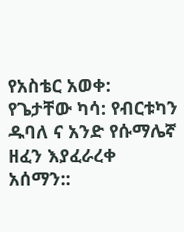የአስቴር አወቀ: የጌታቸው ካሳ: የብርቱካን ዱባለ ና አንድ የሱማሌኛ ዘፈን እያፈራረቀ አሰማን::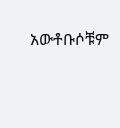አውቶቡሶቹም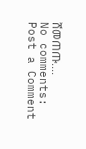ሸመጠጡ....
No comments:
Post a Comment